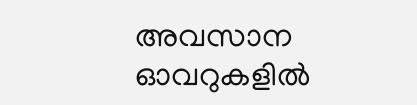അവസാന ഓവറുകളില്‍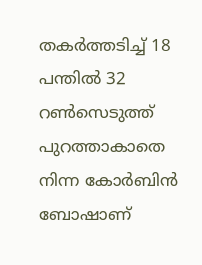തകര്‍ത്തടിച്ച് 18 പന്തില്‍ 32 റണ്‍സെടുത്ത് പുറത്താകാതെ നിന്ന കോര്‍ബിന്‍ ബോഷാണ്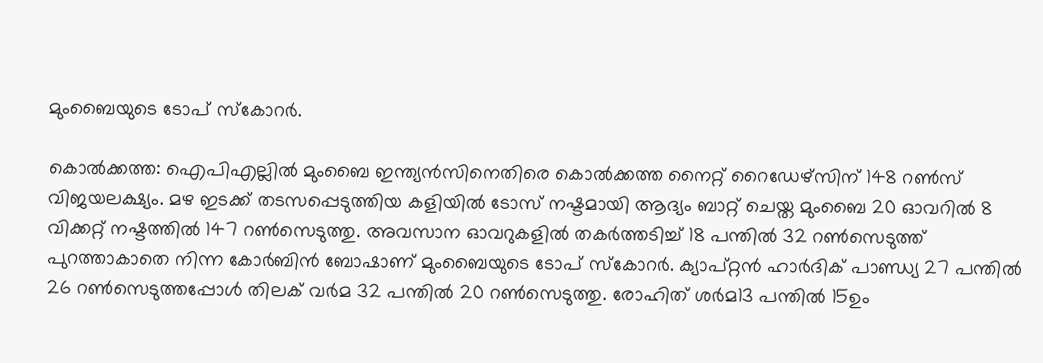മുംബൈയുടെ ടോപ് സ്കോറര്‍.

കൊല്‍ക്കത്ത: ഐപിഎല്ലില്‍ മുംബൈ ഇന്ത്യൻസിനെതിരെ കൊല്‍ക്കത്ത നൈറ്റ് റൈഡേഴ്സിന് 148 റൺസ് വിജയലക്ഷ്യം. മഴ ഇടക്ക് തടസപ്പെടുത്തിയ കളിയില്‍ ടോസ് നഷ്ടമായി ആദ്യം ബാറ്റ് ചെയ്ത മുംബൈ 20 ഓവറില്‍ 8 വിക്കറ്റ് നഷ്ടത്തില്‍ 147 റണ്‍സെടുത്തു. അവസാന ഓവറുകളില്‍ തകര്‍ത്തടിച്ച് 18 പന്തില്‍ 32 റണ്‍സെടുത്ത് പുറത്താകാതെ നിന്ന കോര്‍ബിന്‍ ബോഷാണ് മുംബൈയുടെ ടോപ് സ്കോറര്‍. ക്യാപ്റ്റൻ ഹാര്‍ദിക് പാണ്ഡ്യ 27 പന്തില്‍ 26 റണ്‍സെടുത്തപ്പോള്‍ തിലക് വര്‍മ 32 പന്തില്‍ 20 റണ്‍സെടുത്തു. രോഹിത് ശര്‍മ13 പന്തില്‍ 15ഉം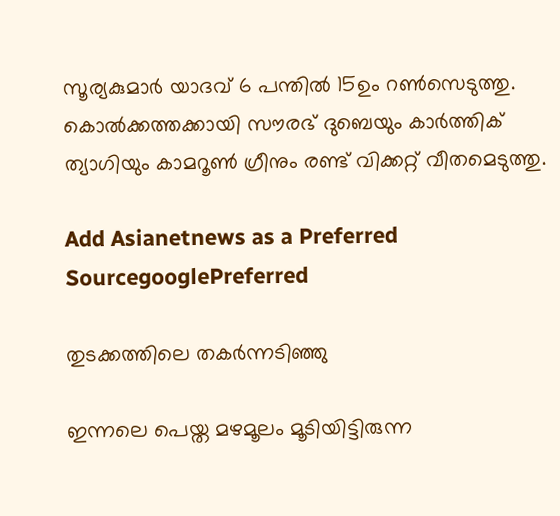സൂര്യകുമാര്‍ യാദവ് 6 പന്തില്‍ 15ഉം റണ്‍സെടുത്തു. കൊല്‍ക്കത്തക്കായി സൗരഭ് ദുബെയും കാര്‍ത്തിക് ത്യാഗിയും കാമറൂണ്‍ ഗ്രീനും രണ്ട് വിക്കറ്റ് വീതമെടുത്തു.

Add Asianetnews as a Preferred SourcegooglePreferred

തുടക്കത്തിലെ തകര്‍ന്നടിഞ്ഞു

ഇന്നലെ പെയ്ത മഴമൂലം മൂടിയിട്ടിരുന്ന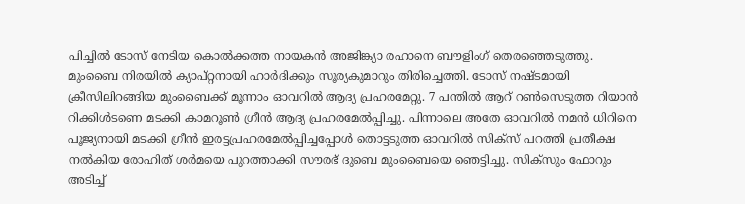പിച്ചില്‍ ടോസ് നേടിയ കൊല്‍ക്കത്ത നായകന്‍ അജിങ്ക്യാ രഹാനെ ബൗളിംഗ് തെരഞ്ഞെടുത്തു. മുംബൈ നിരയില്‍ ക്യാപ്റ്റനായി ഹാര്‍ദിക്കും സൂര്യകുമാറും തിരിച്ചെത്തി. ടോസ് നഷ്ടമായി ക്രീസിലിറങ്ങിയ മുംബൈക്ക് മൂന്നാം ഓവറില്‍ ആദ്യ പ്രഹരമേറ്റു. 7 പന്തില്‍ ആറ് റണ്‍സെടുത്ത റിയാന്‍ റിക്കിള്‍ടണെ മടക്കി കാമറൂണ്‍ ഗ്രീന്‍ ആദ്യ പ്രഹരമേല്‍പ്പിച്ചു. പിന്നാലെ അതേ ഓവറില്‍ നമൻ ധിറിനെ പൂജ്യനായി മടക്കി ഗ്രീന്‍ ഇരട്ടപ്രഹരമേല്‍പ്പിച്ചപ്പോള്‍ തൊട്ടടുത്ത ഓവറില്‍ സിക്സ് പറത്തി പ്രതീക്ഷ നല്‍കിയ രോഹിത് ശര്‍മയെ പുറത്താക്കി സൗരഭ് ദുബെ മുംബൈയെ ഞെട്ടിച്ചു. സിക്സും ഫോറും അടിച്ച്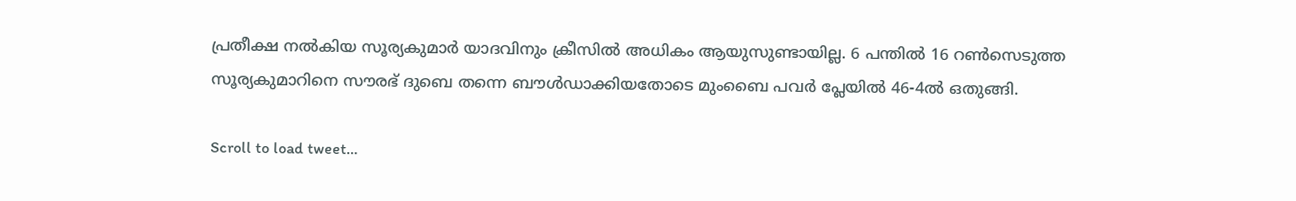പ്രതീക്ഷ നല്‍കിയ സൂര്യകുമാര്‍ യാദവിനും ക്രീസില്‍ അധികം ആയുസുണ്ടായില്ല. 6 പന്തില്‍ 16 റണ്‍സെടുത്ത സൂര്യകുമാറിനെ സൗരഭ് ദുബെ തന്നെ ബൗള്‍ഡാക്കിയതോടെ മുംബൈ പവര്‍ പ്ലേയില്‍ 46-4ല്‍ ഒതുങ്ങി.

Scroll to load tweet…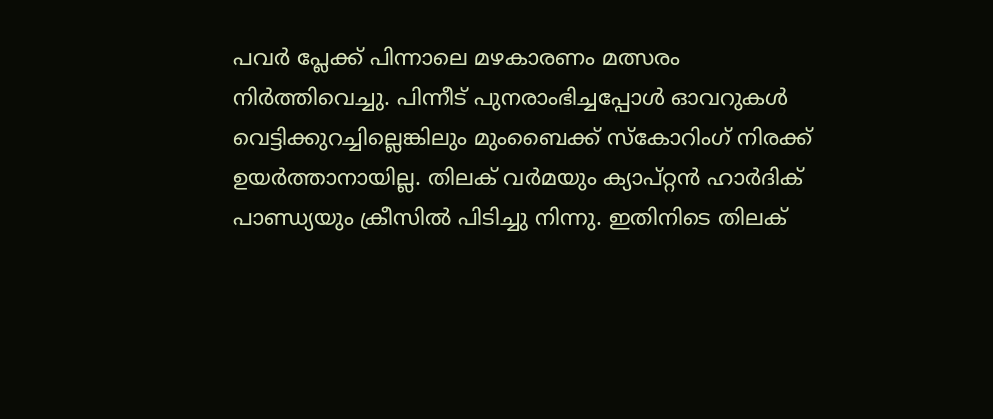പവര്‍ പ്ലേക്ക് പിന്നാലെ മഴകാരണം മത്സരം നിര്‍ത്തിവെച്ചു. പിന്നീട് പുനരാംഭിച്ചപ്പോള്‍ ഓവറുകള്‍ വെട്ടിക്കുറച്ചില്ലെങ്കിലും മുംബൈക്ക് സ്കോറിംഗ് നിരക്ക് ഉയര്‍ത്താനായില്ല. തിലക് വര്‍മയും ക്യാപ്റ്റൻ ഹാര്‍ദിക് പാണ്ഡ്യയും ക്രീസില്‍ പിടിച്ചു നിന്നു. ഇതിനിടെ തിലക്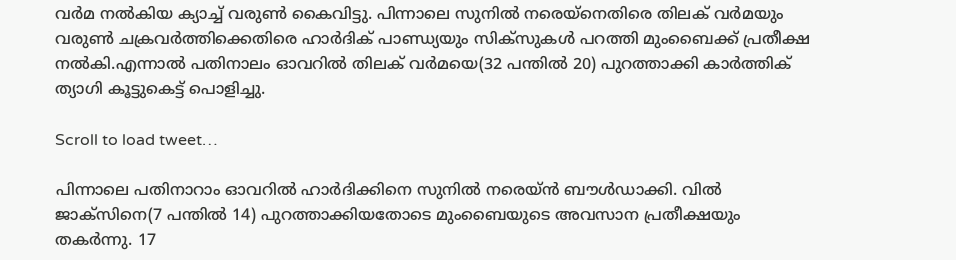വര്‍മ നല്‍കിയ ക്യാച്ച് വരുണ്‍ കൈവിട്ടു. പിന്നാലെ സുനില്‍ നരെയ്നെതിരെ തിലക് വര്‍മയും വരുണ്‍ ചക്രവര്‍ത്തിക്കെതിരെ ഹാര്‍ദിക് പാണ്ഡ്യയും സിക്സുകള്‍ പറത്തി മുംബൈക്ക് പ്രതീക്ഷ നല്‍കി.എന്നാല്‍ പതിനാലം ഓവറില്‍ തിലക് വര്‍മയെ(32 പന്തില്‍ 20) പുറത്താക്കി കാര്‍ത്തിക് ത്യാഗി കൂട്ടുകെട്ട് പൊളിച്ചു.

Scroll to load tweet…

പിന്നാലെ പതിനാറാം ഓവറില്‍ ഹാര്‍ദിക്കിനെ സുനില്‍ നരെയ്ന്‍ ബൗള്‍ഡാക്കി. വില്‍ ജാക്സിനെ(7 പന്തില്‍ 14) പുറത്താക്കിയതോടെ മുംബൈയുടെ അവസാന പ്രതീക്ഷയും തകര്‍ന്നു. 17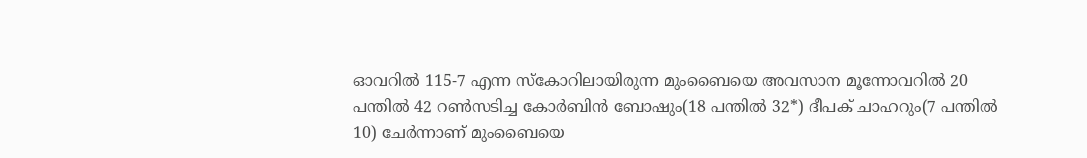ഓവറില്‍ 115-7 എന്ന സ്കോറിലായിരുന്ന മുംബൈയെ അവസാന മൂന്നോവറില്‍ 20 പന്തില്‍ 42 റണ്‍സടിച്ച കോര്‍ബിന്‍ ബോഷും(18 പന്തില്‍ 32*) ദീപക് ചാഹറും(7 പന്തില്‍ 10) ചേര്‍ന്നാണ് മുംബൈയെ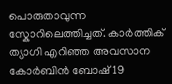പൊരുതാവുന്ന സ്കോറിലെത്തിച്ചത്. കാര്‍ത്തിക് ത്യാഗി എറിഞ്ഞ അവസാന കോര്‍ബിന്‍ ബോഷ് 19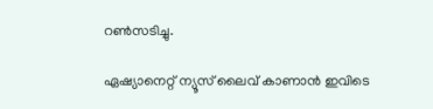റണ്‍സടിച്ചു.

ഏഷ്യാനെറ്റ് ന്യൂസ് ലൈവ് കാണാന്‍ ഇവിടെ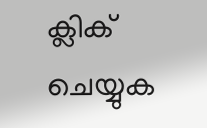ക്ലിക് ചെയ്യുക